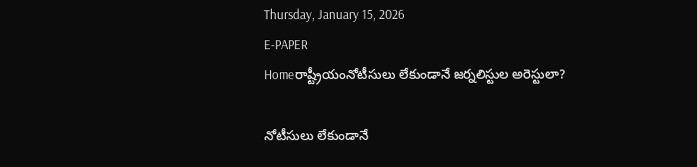Thursday, January 15, 2026
E-PAPER
Homeరాష్ట్రీయంనోటీసులు లేకుండానే జర్నలిస్టుల అరెస్టులా?

నోటీసులు లేకుండానే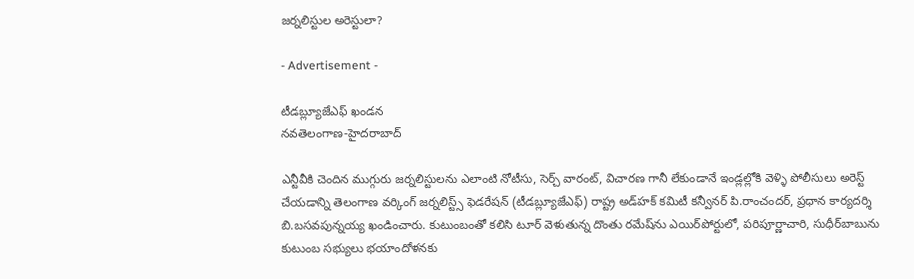జర్నలిస్టుల అరెస్టులా?

- Advertisement -

టీడబ్ల్యూజేఎఫ్‌ ఖండన
నవతెలంగాణ-హైదరాబాద్‌

ఎన్టీవీకి చెందిన ముగ్గురు జర్నలిస్టులను ఎలాంటి నోటీసు, సెర్చ్‌ వారంట్‌, విచారణ గానీ లేకుండానే ఇండ్లల్లోకి వెళ్ళి పోలీసులు అరెస్ట్‌ చేయడాన్ని తెలంగాణ వర్కింగ్‌ జర్నలిస్ట్స్‌ ఫెడరేషన్‌ (టీడబ్ల్యూజేఎఫ్‌) రాష్ట్ర అడ్‌హక్‌ కమిటీ కన్వీనర్‌ పి.రాంచందర్‌, ప్రధాన కార్యదర్శి బి.బసవపున్నయ్య ఖండించారు. కుటుంబంతో కలిసి టూర్‌ వెళుతున్న దొంతు రమేష్‌ను ఎయిర్‌పోర్టులో, పరిపూర్ణాచారి, సుధీర్‌బాబును కుటుంబ సభ్యులు భయాందోళనకు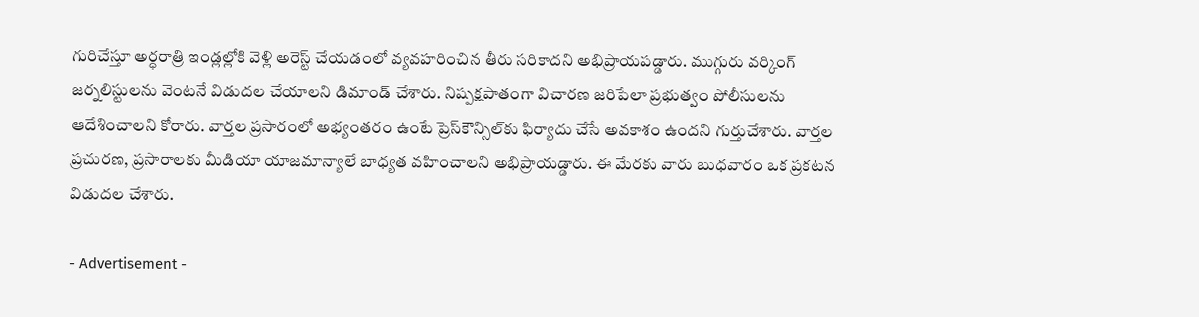గురిచేస్తూ అర్ధరాత్రి ఇండ్లల్లోకి వెళ్లి అరెస్ట్‌ చేయడంలో వ్యవహరించిన తీరు సరికాదని అభిప్రాయపడ్డారు. ముగ్గురు వర్కింగ్‌ జర్నలిస్టులను వెంటనే విడుదల చేయాలని డిమాండ్‌ చేశారు. నిష్పక్షపాతంగా విచారణ జరిపేలా ప్రభుత్వం పోలీసులను ఆదేశించాలని కోరారు. వార్తల ప్రసారంలో అభ్యంతరం ఉంటే ప్రెస్‌కౌన్సిల్‌కు ఫిర్యాదు చేసే అవకాశం ఉందని గుర్తుచేశారు. వార్తల ప్రచురణ, ప్రసారాలకు మీడియా యాజమాన్యాలే బాధ్యత వహించాలని అభిప్రాయడ్డారు. ఈ మేరకు వారు బుధవారం ఒక ప్రకటన విడుదల చేశారు.

- Advertisement -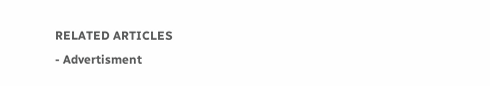RELATED ARTICLES
- Advertisment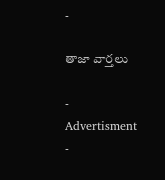-

తాజా వార్తలు

- Advertisment -